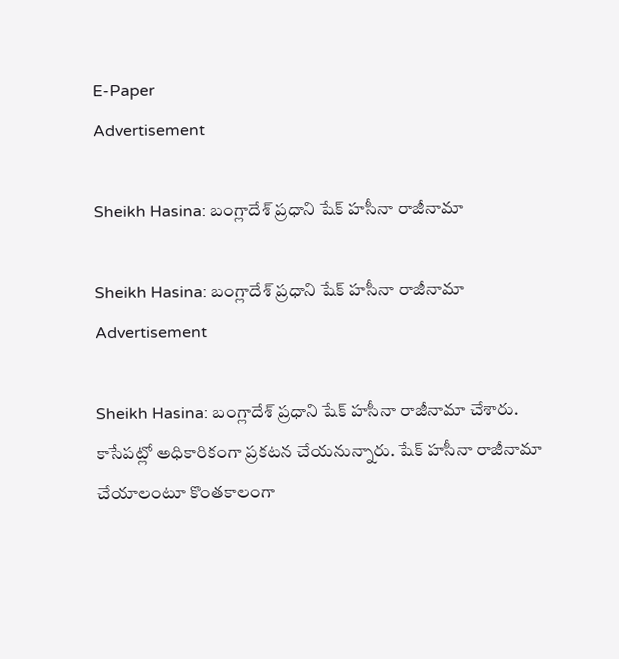E-Paper
Advertisement

Sheikh Hasina: బంగ్లాదేశ్ ప్రధాని షేక్ హసీనా రాజీనామా

Sheikh Hasina: బంగ్లాదేశ్ ప్రధాని షేక్ హసీనా రాజీనామా
Advertisement

Sheikh Hasina: బంగ్లాదేశ్ ప్రధాని షేక్ హసీనా రాజీనామా చేశారు. కాసేపట్లో అధికారికంగా ప్రకటన చేయనున్నారు. షేక్ హసీనా రాజీనామా చేయాలంటూ కొంతకాలంగా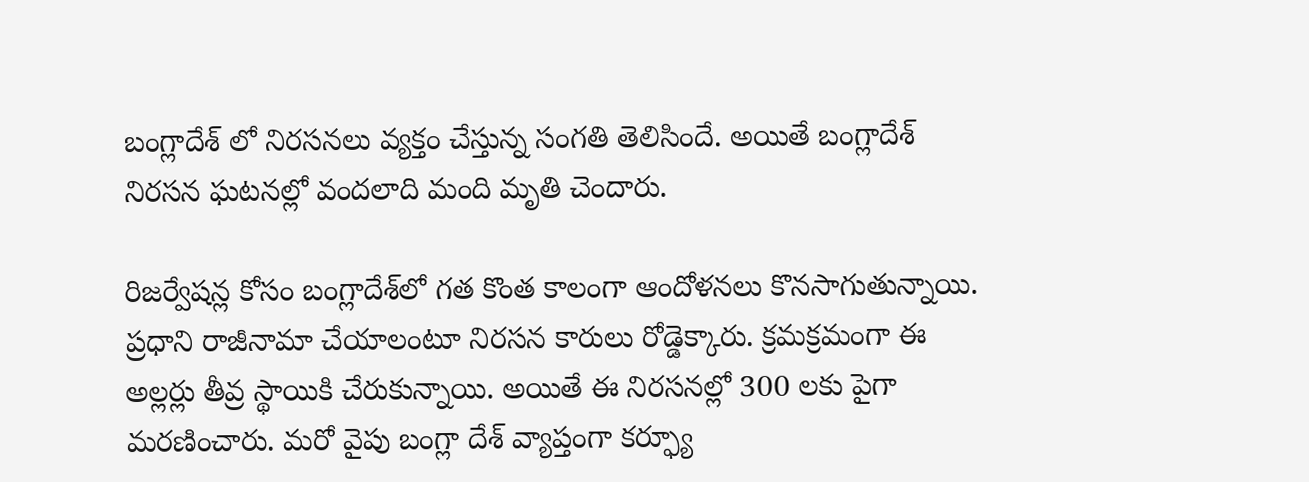బంగ్లాదేశ్ లో నిరసనలు వ్యక్తం చేస్తున్న సంగతి తెలిసిందే. అయితే బంగ్లాదేశ్ నిరసన ఘటనల్లో వందలాది మంది మృతి చెందారు.

రిజర్వేషన్ల కోసం బంగ్లాదేశ్‌లో గత కొంత కాలంగా ఆందోళనలు కొనసాగుతున్నాయి. ప్రధాని రాజీనామా చేయాలంటూ నిరసన కారులు రోడ్డెక్కారు. క్రమక్రమంగా ఈ అల్లర్లు తీవ్ర స్థాయికి చేరుకున్నాయి. అయితే ఈ నిరసనల్లో 300 లకు పైగా మరణించారు. మరో వైపు బంగ్లా దేశ్ వ్యాప్తంగా కర్ఫ్యూ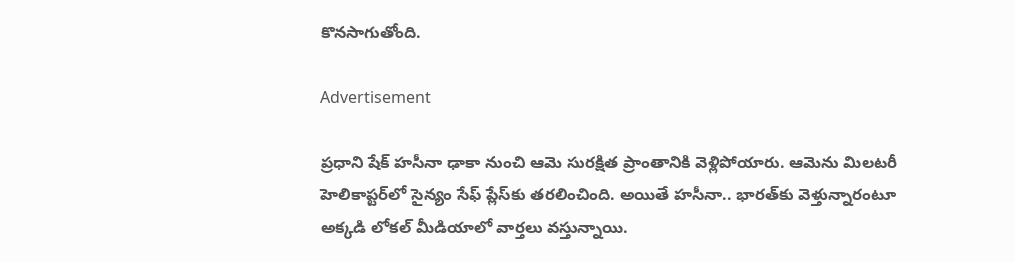కొనసాగుతోంది.

Advertisement

ప్రధాని షేక్ హసీనా ఢాకా నుంచి ఆమె సురక్షిత ప్రాంతానికి వెళ్లిపోయారు. ఆమెను మిలటరీ హెలికాప్టర్‌లో సైన్యం సేఫ్‌ ప్లేస్‌కు తరలించింది. అయితే హసీనా.. భారత్‌కు వెళ్తున్నారంటూ అక్కడి లోకల్‌ మీడియాలో వార్తలు వస్తున్నాయి.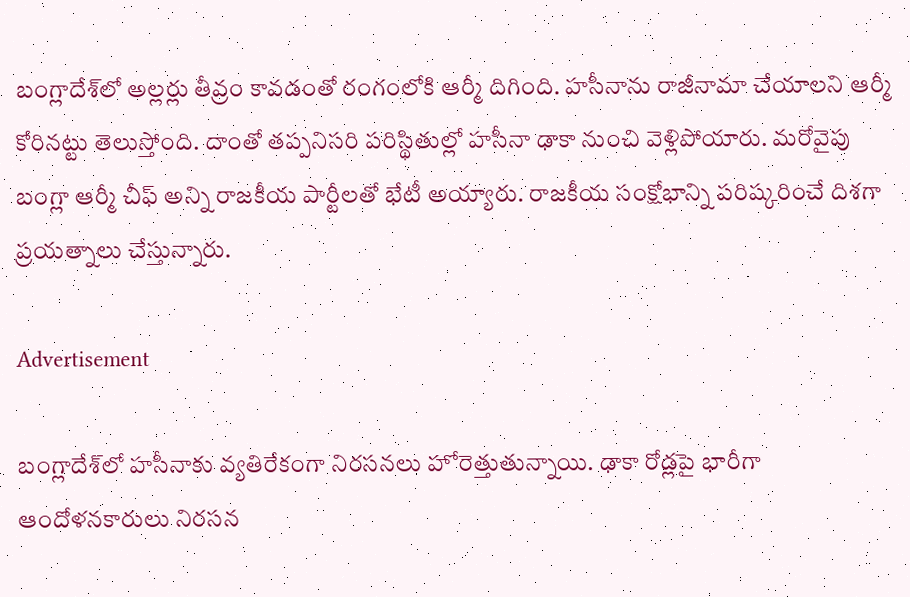బంగ్లాదేశ్‌లో అల్లర్లు తీవ్రం కావడంతో రంగంలోకి ఆర్మీ దిగింది. హసీనాను రాజీనామా చేయాలని ఆర్మీ కోరినట్టు తెలుస్తోంది. దాంతో తప్పనిసరి పరిస్థితుల్లో హసీనా ఢాకా నుంచి వెళ్లిపోయారు. మరోవైపు బంగ్లా ఆర్మీ చీఫ్ అన్ని రాజకీయ పార్టీలతో భేటీ అయ్యారు. రాజకీయ సంక్షోభాన్ని పరిష్కరించే దిశగా ప్రయత్నాలు చేస్తున్నారు.

Advertisement

బంగ్లాదేశ్‌లో హసీనాకు వ్యతిరేకంగా నిరసనలు హోరెత్తుతున్నాయి. ఢాకా రోడ్లపై భారీగా ఆందోళనకారులు నిరసన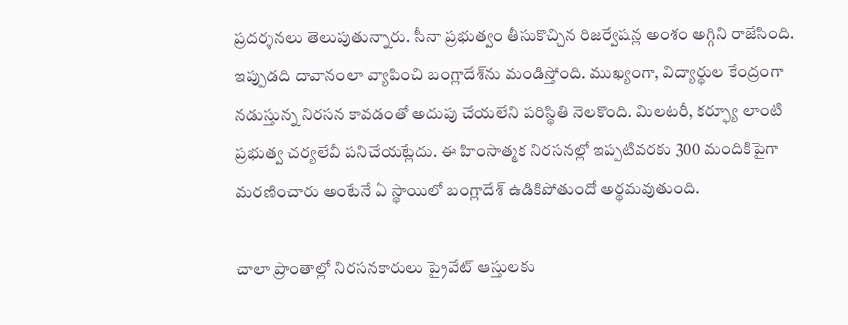ప్రదర్శనలు తెలుపుతున్నారు. సీనా ప్రభుత్వం తీసుకొచ్చిన రిజర్వేషన్ల అంశం అగ్గిని రాజేసింది. ఇప్పుడది దావానంలా వ్యాపించి బంగ్లాదేశ్‌ను మండిస్తోంది. ముఖ్యంగా, విద్యార్థుల కేంద్రంగా నడుస్తున్న నిరసన కావడంతో అదుపు చేయలేని పరిస్థితి నెలకొంది. మిలటరీ, కర్ఫ్యూ లాంటి ప్రభుత్వ చర్యలేవీ పనిచేయట్లేదు. ఈ హింసాత్మక నిరసనల్లో ఇప్పటివరకు 300 మందికిపైగా మరణించారు అంటేనే ఏ స్థాయిలో బంగ్లాదేశ్ ఉడికిపోతుందో అర్థమవుతుంది.

చాలా ప్రాంతాల్లో నిరసనకారులు ప్రైవేట్ ఆస్తులకు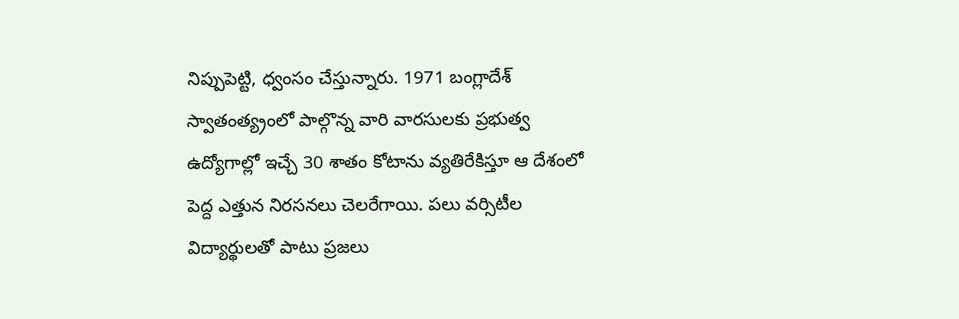నిప్పుపెట్టి, ధ్వంసం చేస్తున్నారు. 1971 బంగ్లాదేశ్ స్వాతంత్య్రంలో పాల్గొన్న వారి వారసులకు ప్రభుత్వ ఉద్యోగాల్లో ఇచ్చే 30 శాతం కోటాను వ్యతిరేకిస్తూ ఆ దేశంలో పెద్ద ఎత్తున నిరసనలు చెలరేగాయి. పలు వర్సిటీల విద్యార్థులతో పాటు ప్రజలు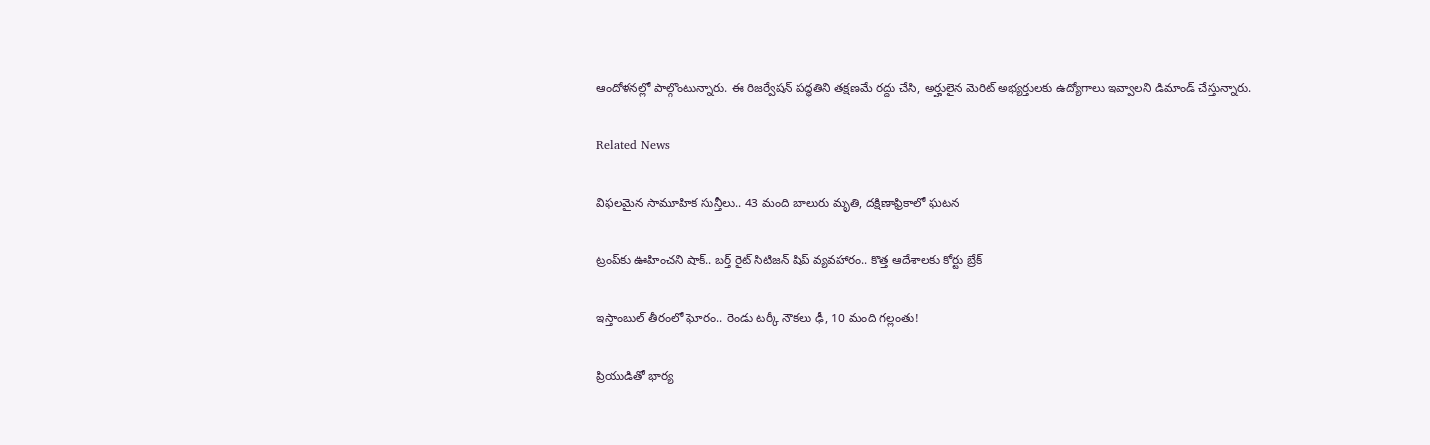ఆందోళనల్లో పాల్గొంటున్నారు. ఈ రిజర్వేషన్ పద్ధతిని తక్షణమే రద్దు చేసి, అర్హులైన మెరిట్ అభ్యర్తులకు ఉద్యోగాలు ఇవ్వాలని డిమాండ్ చేస్తున్నారు.

Related News

విఫలమైన సామూహిక సున్తీలు.. 43 మంది బాలురు మృతి, దక్షిణాఫ్రికాలో ఘటన

ట్రంప్‌‌కు ఊహించని షాక్‌.. బర్త్ రైట్ సిటిజన్ షిప్ వ్యవహారం.. కొత్త ఆదేశాలకు కోర్టు బ్రేక్

ఇస్తాంబుల్ తీరంలో ఘోరం.. రెండు టర్కీ నౌకలు ఢీ, 10 మంది గల్లంతు!

ప్రియుడితో భార్య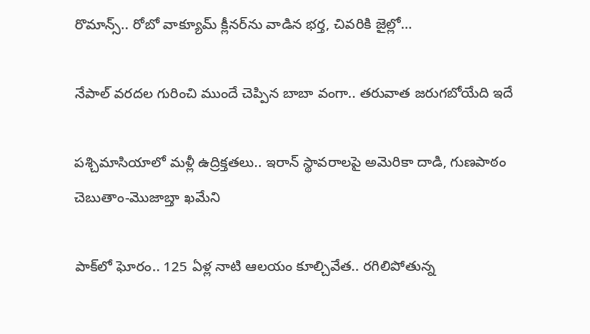రొమాన్స్.. రోబో వాక్యూమ్ క్లీనర్‌ను వాడిన భర్త, చివరికి జైల్లో…

నేపాల్ వరదల గురించి ముందే చెప్పిన బాబా వంగా.. తరువాత జరుగబోయేది ఇదే

పశ్చిమాసియాలో మళ్లీ ఉద్రిక్తతలు.. ఇరాన్ స్థావరాలపై అమెరికా దాడి, గుణపాఠం చెబుతాం-మొజాబ్తా ఖమేని

పాక్‌లో ఘోరం.. 125 ఏళ్ల నాటి ఆలయం కూల్చివేత.. రగిలిపోతున్న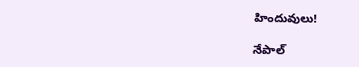హిందువులు!

నేపాల్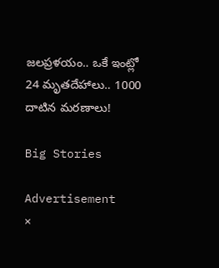జలప్రళయం.. ఒకే ఇంట్లో 24 మృతదేహాలు.. 1000 దాటిన మరణాలు!

Big Stories

Advertisement
×